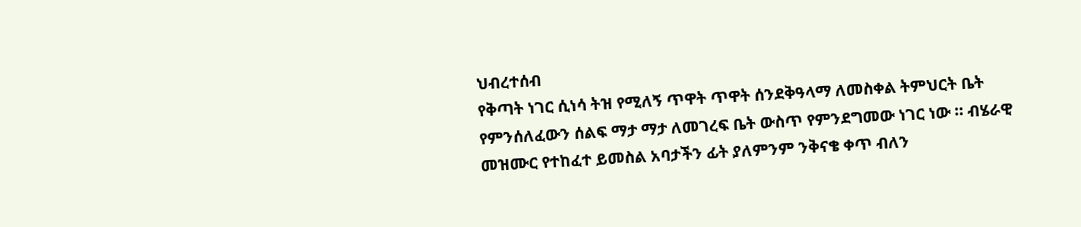ህብረተሰብ
የቅጣት ነገር ሲነሳ ትዝ የሚለኝ ጥዋት ጥዋት ሰንደቅዓላማ ለመስቀል ትምህርት ቤት የምንሰለፈውን ሰልፍ ማታ ማታ ለመገረፍ ቤት ውስጥ የምንደግመው ነገር ነው ። ብሄራዊ መዝሙር የተከፈተ ይመስል አባታችን ፊት ያለምንም ንቅናቄ ቀጥ ብለን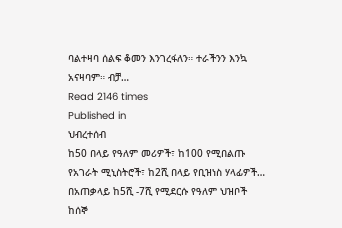ባልተዛባ ሰልፍ ቆመን እንገረፋለን። ተራችንን እንኳ አናዛባም። ብቻ…
Read 2146 times
Published in
ህብረተሰብ
ከ50 በላይ የዓለም መሪዎች፣ ከ100 የሚበልጡ የአገራት ሚኒስትሮች፣ ከ2ሺ በላይ የቢዝነስ ሃላፊዎች… በአጠቃላይ ከ5ሺ -7ሺ የሚደርሱ የዓለም ህዝቦች ከሰኞ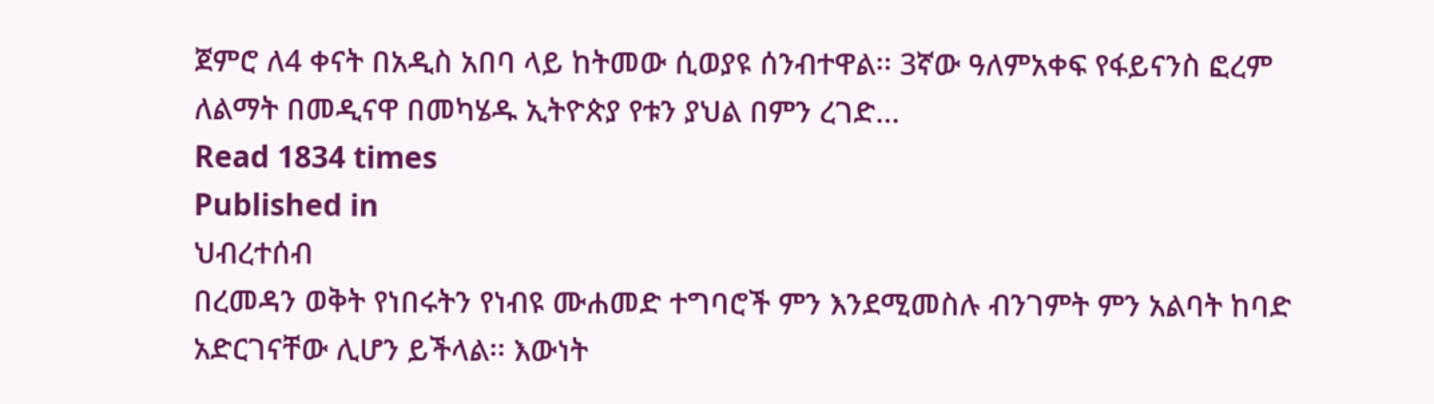ጀምሮ ለ4 ቀናት በአዲስ አበባ ላይ ከትመው ሲወያዩ ሰንብተዋል፡፡ 3ኛው ዓለምአቀፍ የፋይናንስ ፎረም ለልማት በመዲናዋ በመካሄዱ ኢትዮጵያ የቱን ያህል በምን ረገድ…
Read 1834 times
Published in
ህብረተሰብ
በረመዳን ወቅት የነበሩትን የነብዩ ሙሐመድ ተግባሮች ምን እንደሚመስሉ ብንገምት ምን አልባት ከባድ አድርገናቸው ሊሆን ይችላል፡፡ እውነት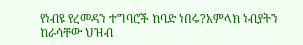የነብዩ የረመዳን ተግባሮች ከባድ ነበሩ?አምላክ ነብያትን ከራሳቸው ህዝብ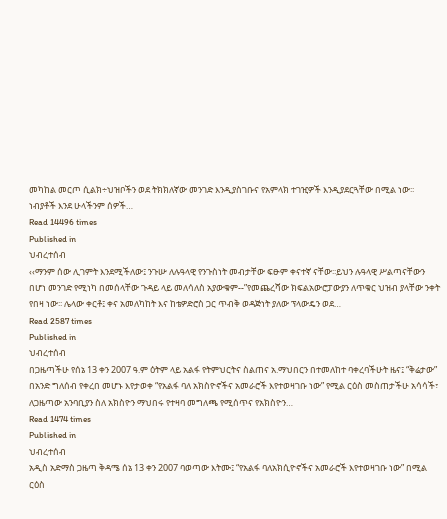መካከል መርጦ ሲልክ÷ህዝቦችን ወደ ትክክለኛው መንገድ እንዲያስገቡና የአምላክ ተገዢዎች እንዲያደርጓቸው በሚል ነው፡፡ ነብያቶች እንደ ሁላችንም ሰዎች…
Read 14496 times
Published in
ህብረተሰብ
‹‹ማንም ሰው ሊገምት እንደሚችለው፤ ንጉሡ ለሉዓላዊ የንጉስነት መብታቸው ፍፁም ቀናተኛ ናቸው፡፡ይህን ሉዓላዊ ሥልጣናቸውን በሆነ መንገድ የሚነካ በመሰላቸው ጉዳይ ላይ መለሳለስ አያውቁም--”የመጨረሻው ክፍልአውሮፓውያን ለጥቁር ህዝብ ያላቸው ንቀት የበዛ ነው፡፡ ሌላው ቀርቶ፤ ቀና አመለካከት እና ከቴዎድሮስ ጋር ጥብቅ ወዳጅነት ያለው ፕላውዴን ወደ…
Read 2587 times
Published in
ህብረተሰብ
በጋዜጣችሁ የሰኔ 13 ቀን 2007 ዓ.ም ዕትም ላይ አልፋ የትምህርትና ስልጠና አ.ማህበርን በተመለከተ ባቀረባችሁት ዜና፤ “ቅሬታው” በአንድ ግለሰብ የቀረበ መሆኑ እየታወቀ “የአልፋ ባለ አክስዮኖችና አመራሮች እየተወዛገቡ ነው” የሚል ርዕስ መስጠታችሁ አሳሳች፣ ለጋዜጣው አንባቢያን ስለ አክስዮን ማህበሩ የተዛባ መግለጫ የሚሰጥና የአክስዮን…
Read 1474 times
Published in
ህብረተሰብ
አዲስ አድማስ ጋዜጣ ቅዳሜ ሰኔ 13 ቀን 2007 ባወጣው እትሙ፤ “የአልፋ ባለአክሲዮኖችና አመራሮች እየተወዛገቡ ነው” በሚል ርዕስ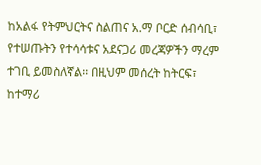ከአልፋ የትምህርትና ስልጠና አ.ማ ቦርድ ሰብሳቢ፣ የተሠጡትን የተሳሳቱና አደናጋሪ መረጃዎችን ማረም ተገቢ ይመስለኛል፡፡ በዚህም መሰረት ከትርፍ፣ ከተማሪ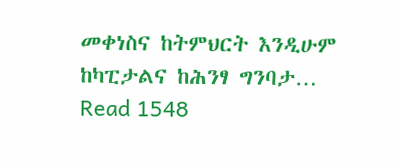መቀነስና ከትምህርት እንዲሁም ከካፒታልና ከሕንፃ ግንባታ…
Read 1548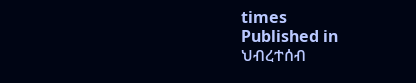times
Published in
ህብረተሰብ